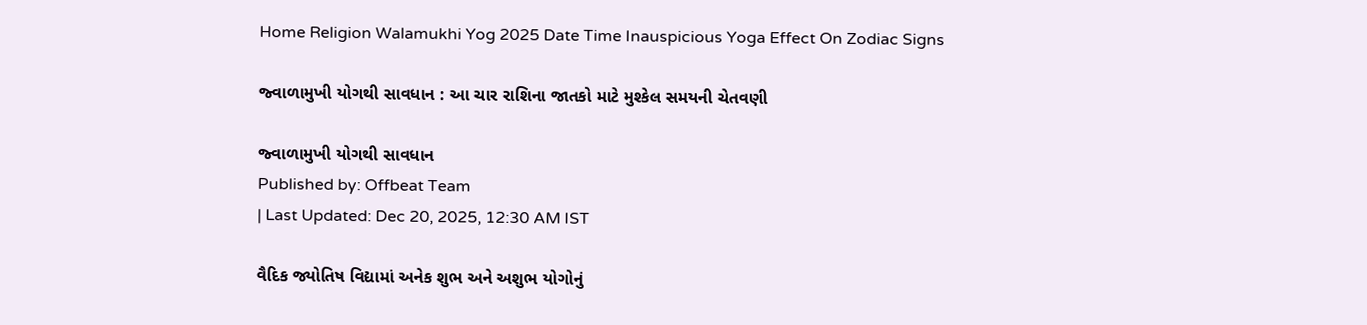Home Religion Walamukhi Yog 2025 Date Time Inauspicious Yoga Effect On Zodiac Signs

જ્વાળામુખી યોગથી સાવધાન : આ ચાર રાશિના જાતકો માટે મુશ્કેલ સમયની ચેતવણી

જ્વાળામુખી યોગથી સાવધાન
Published by: Offbeat Team
| Last Updated: Dec 20, 2025, 12:30 AM IST

વૈદિક જ્યોતિષ વિદ્યામાં અનેક શુભ અને અશુભ યોગોનું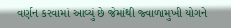વર્ણન કરવામાં આવ્યું છે જેમાંથી જ્વાળામુખી યોગને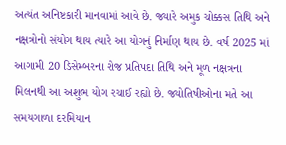અત્યંત અનિષ્ટકારી માનવામાં આવે છે. જ્યારે અમુક ચોક્કસ તિથિ અને નક્ષત્રોનો સંયોગ થાય ત્યારે આ યોગનું નિર્માણ થાય છે. વર્ષ 2025 માં આગામી 20 ડિસેમ્બરના રોજ પ્રતિપદા તિથિ અને મૂળ નક્ષત્રના મિલનથી આ અશુભ યોગ રચાઈ રહ્યો છે. જ્યોતિષીઓના મતે આ સમયગાળા દરમિયાન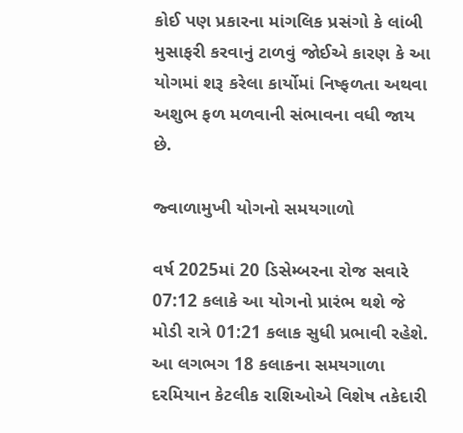કોઈ પણ પ્રકારના માંગલિક પ્રસંગો કે લાંબી મુસાફરી કરવાનું ટાળવું જોઈએ કારણ કે આ યોગમાં શરૂ કરેલા કાર્યોમાં નિષ્ફળતા અથવા અશુભ ફળ મળવાની સંભાવના વધી જાય છે.

જ્વાળામુખી યોગનો સમયગાળો

વર્ષ 2025માં 20 ડિસેમ્બરના રોજ સવારે 07:12 કલાકે આ યોગનો પ્રારંભ થશે જે મોડી રાત્રે 01:21 કલાક સુધી પ્રભાવી રહેશે. આ લગભગ 18 કલાકના સમયગાળા દરમિયાન કેટલીક રાશિઓએ વિશેષ તકેદારી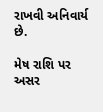રાખવી અનિવાર્ય છે.

મેષ રાશિ પર અસર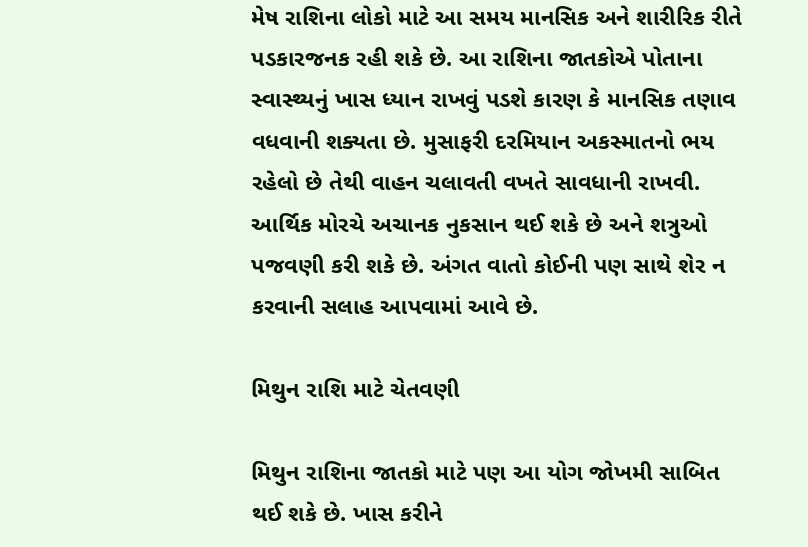મેષ રાશિના લોકો માટે આ સમય માનસિક અને શારીરિક રીતે પડકારજનક રહી શકે છે. આ રાશિના જાતકોએ પોતાના સ્વાસ્થ્યનું ખાસ ધ્યાન રાખવું પડશે કારણ કે માનસિક તણાવ વધવાની શક્યતા છે. મુસાફરી દરમિયાન અકસ્માતનો ભય રહેલો છે તેથી વાહન ચલાવતી વખતે સાવધાની રાખવી. આર્થિક મોરચે અચાનક નુકસાન થઈ શકે છે અને શત્રુઓ પજવણી કરી શકે છે. અંગત વાતો કોઈની પણ સાથે શેર ન કરવાની સલાહ આપવામાં આવે છે.

મિથુન રાશિ માટે ચેતવણી

મિથુન રાશિના જાતકો માટે પણ આ યોગ જોખમી સાબિત થઈ શકે છે. ખાસ કરીને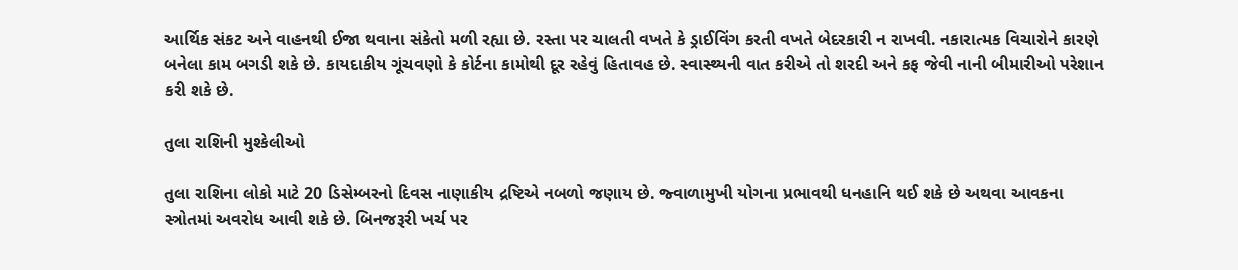આર્થિક સંકટ અને વાહનથી ઈજા થવાના સંકેતો મળી રહ્યા છે. રસ્તા પર ચાલતી વખતે કે ડ્રાઈવિંગ કરતી વખતે બેદરકારી ન રાખવી. નકારાત્મક વિચારોને કારણે બનેલા કામ બગડી શકે છે. કાયદાકીય ગૂંચવણો કે કોર્ટના કામોથી દૂર રહેવું હિતાવહ છે. સ્વાસ્થ્યની વાત કરીએ તો શરદી અને કફ જેવી નાની બીમારીઓ પરેશાન કરી શકે છે.

તુલા રાશિની મુશ્કેલીઓ

તુલા રાશિના લોકો માટે 20 ડિસેમ્બરનો દિવસ નાણાકીય દ્રષ્ટિએ નબળો જણાય છે. જ્વાળામુખી યોગના પ્રભાવથી ધનહાનિ થઈ શકે છે અથવા આવકના સ્ત્રોતમાં અવરોધ આવી શકે છે. બિનજરૂરી ખર્ચ પર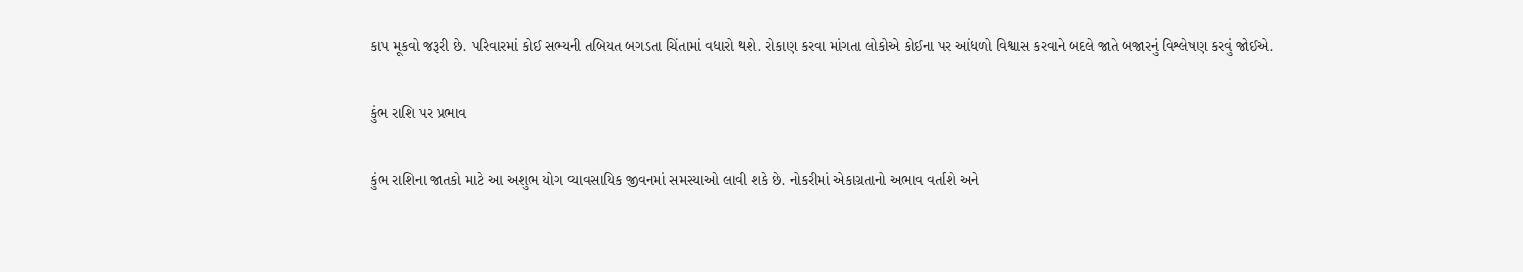કાપ મૂકવો જરૂરી છે. પરિવારમાં કોઈ સભ્યની તબિયત બગડતા ચિંતામાં વધારો થશે. રોકાણ કરવા માંગતા લોકોએ કોઈના પર આંધળો વિશ્વાસ કરવાને બદલે જાતે બજારનું વિશ્લેષણ કરવું જોઈએ.

કુંભ રાશિ પર પ્રભાવ

કુંભ રાશિના જાતકો માટે આ અશુભ યોગ વ્યાવસાયિક જીવનમાં સમસ્યાઓ લાવી શકે છે. નોકરીમાં એકાગ્રતાનો અભાવ વર્તાશે અને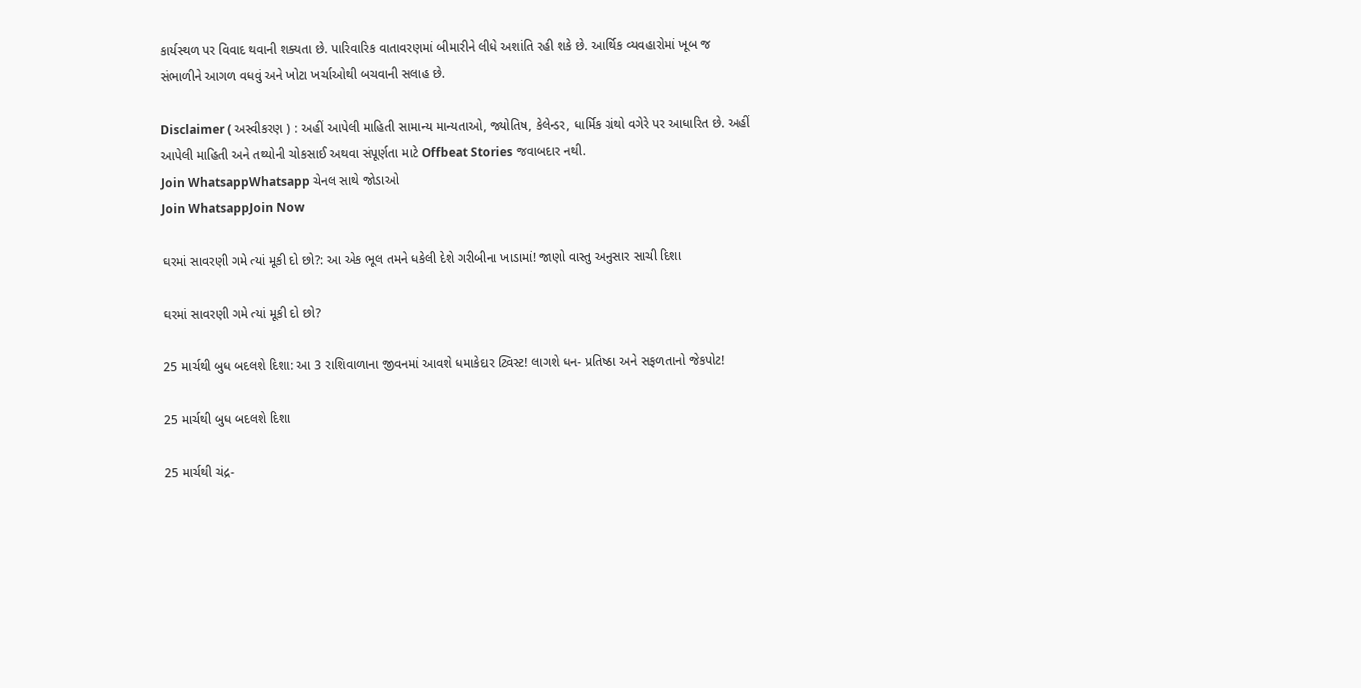કાર્યસ્થળ પર વિવાદ થવાની શક્યતા છે. પારિવારિક વાતાવરણમાં બીમારીને લીધે અશાંતિ રહી શકે છે. આર્થિક વ્યવહારોમાં ખૂબ જ સંભાળીને આગળ વધવું અને ખોટા ખર્ચાઓથી બચવાની સલાહ છે.

Disclaimer ( અસ્વીકરણ ) : અહીં આપેલી માહિતી સામાન્ય માન્યતાઓ, જ્યોતિષ, કેલેન્ડર, ધાર્મિક ગ્રંથો વગેરે પર આધારિત છે. અહીં આપેલી માહિતી અને તથ્યોની ચોકસાઈ અથવા સંપૂર્ણતા માટે Offbeat Stories જવાબદાર નથી.
Join WhatsappWhatsapp ચેનલ સાથે જોડાઓ
Join WhatsappJoin Now

ઘરમાં સાવરણી ગમે ત્યાં મૂકી દો છો?: આ એક ભૂલ તમને ધકેલી દેશે ગરીબીના ખાડામાં! જાણો વાસ્તુ અનુસાર સાચી દિશા

ઘરમાં સાવરણી ગમે ત્યાં મૂકી દો છો?

25 માર્ચથી બુધ બદલશે દિશા: આ 3 રાશિવાળાના જીવનમાં આવશે ધમાકેદાર ટ્વિસ્ટ! લાગશે ધન- પ્રતિષ્ઠા અને સફળતાનો જેકપોટ!

25 માર્ચથી બુધ બદલશે દિશા

25 માર્ચથી ચંદ્ર-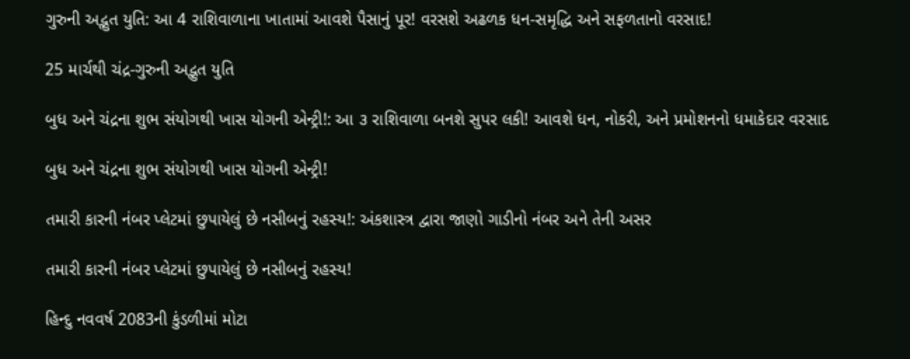ગુરુની અદ્ભુત યુતિ: આ 4 રાશિવાળાના ખાતામાં આવશે પૈસાનું પૂર! વરસશે અઢળક ધન-સમૃદ્ધિ અને સફળતાનો વરસાદ!

25 માર્ચથી ચંદ્ર-ગુરુની અદ્ભુત યુતિ

બુધ અને ચંદ્રના શુભ સંયોગથી ખાસ યોગની એન્ટ્રી!: આ ૩ રાશિવાળા બનશે સુપર લકી! આવશે ધન, નોકરી, અને પ્રમોશનનો ધમાકેદાર વરસાદ

બુધ અને ચંદ્રના શુભ સંયોગથી ખાસ યોગની એન્ટ્રી!

તમારી કારની નંબર પ્લેટમાં છુપાયેલું છે નસીબનું રહસ્ય!: અંકશાસ્ત્ર દ્વારા જાણો ગાડીનો નંબર અને તેની અસર

તમારી કારની નંબર પ્લેટમાં છુપાયેલું છે નસીબનું રહસ્ય!

હિન્દુ નવવર્ષ 2083ની કુંડળીમાં મોટા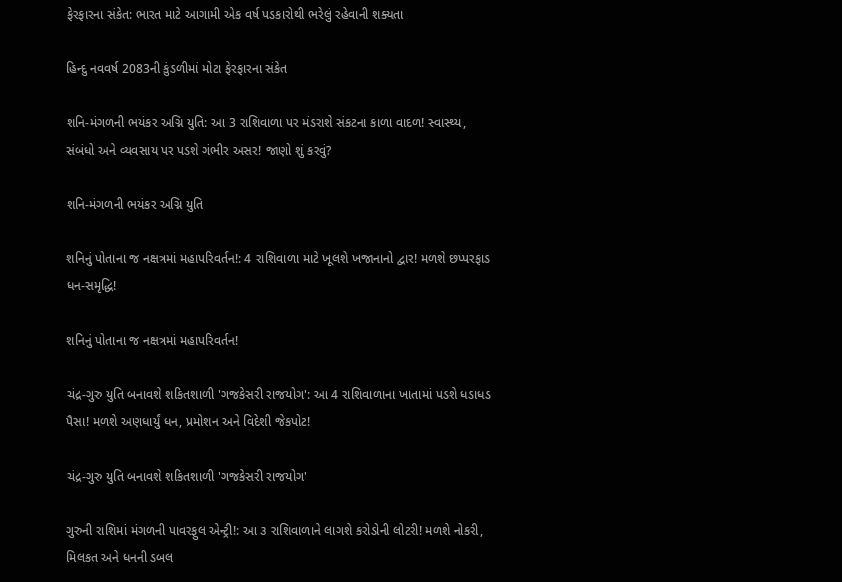ફેરફારના સંકેત: ભારત માટે આગામી એક વર્ષ પડકારોથી ભરેલું રહેવાની શક્યતા

હિન્દુ નવવર્ષ 2083ની કુંડળીમાં મોટા ફેરફારના સંકેત

શનિ-મંગળની ભયંકર અગ્નિ યુતિ: આ 3 રાશિવાળા પર મંડરાશે સંકટના કાળા વાદળ! સ્વાસ્થ્ય, સંબંધો અને વ્યવસાય પર પડશે ગંભીર અસર! જાણો શું કરવું?

શનિ-મંગળની ભયંકર અગ્નિ યુતિ

શનિનું પોતાના જ નક્ષત્રમાં મહાપરિવર્તન!: 4 રાશિવાળા માટે ખૂલશે ખજાનાનો દ્વાર! મળશે છપ્પરફાડ ધન-સમૃદ્ધિ!

શનિનું પોતાના જ નક્ષત્રમાં મહાપરિવર્તન!

ચંદ્ર-ગુરુ યુતિ બનાવશે શકિતશાળી 'ગજકેસરી રાજયોગ': આ 4 રાશિવાળાના ખાતામાં પડશે ધડાધડ પૈસા! મળશે અણધાર્યું ધન, પ્રમોશન અને વિદેશી જેકપોટ!

ચંદ્ર-ગુરુ યુતિ બનાવશે શકિતશાળી 'ગજકેસરી રાજયોગ'

ગુરુની રાશિમાં મંગળની પાવરફુલ એન્ટ્રી!: આ ૩ રાશિવાળાને લાગશે કરોડોની લોટરી! મળશે નોકરી, મિલકત અને ધનની ડબલ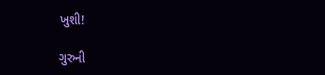ખુશી!

ગુરુની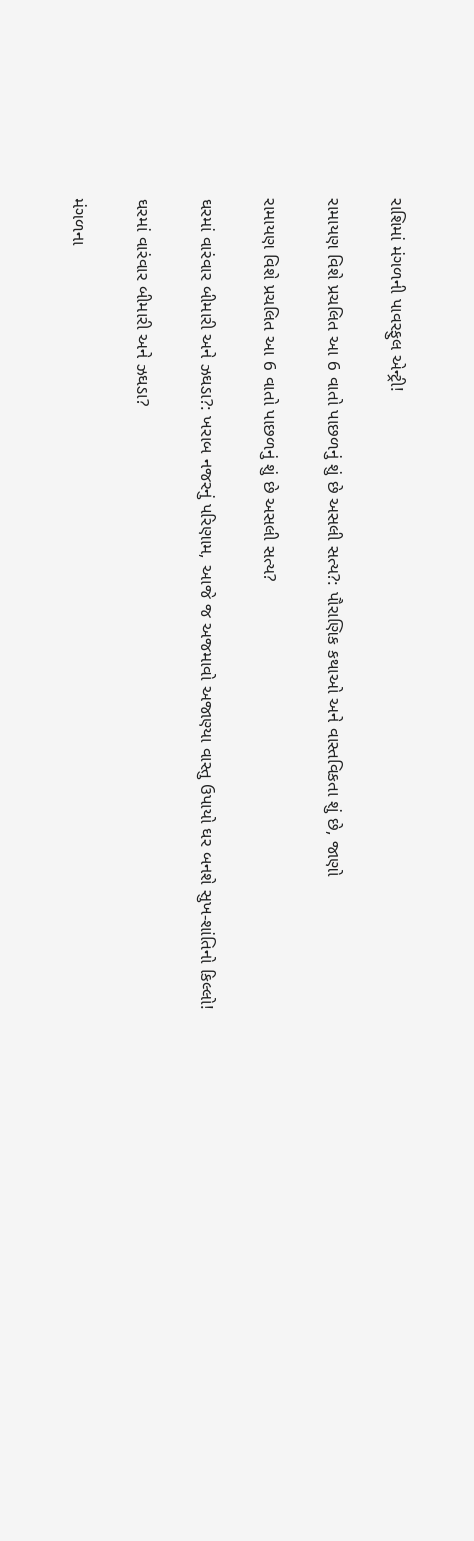રાશિમાં મંગળની પાવરફુલ એન્ટ્રી!

રામાયણ વિશે પ્રચલિત આ 6 વાતો પાછળનું શું છે અસલી સત્ય?: પૌરાણિક કથાઓ અને વાસ્તવિકતા શું છે, જાણો

રામાયણ વિશે પ્રચલિત આ 6 વાતો પાછળનું શું છે અસલી સત્ય?

ઘરમાં વારંવાર બીમારી અને ઝઘડા?: ખરાબ નજરનું પરિણામ, આજે જ અજમાવો અજાણ્યા વાસ્તુ ઉપાયો ઘર બનશે સુખ-શાંતિનો કિલ્લો!

ઘરમાં વારંવાર બીમારી અને ઝઘડા?

મંગળના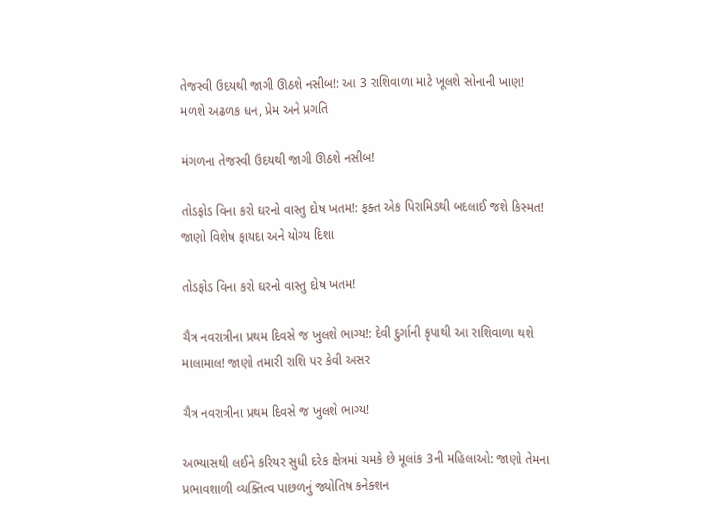તેજસ્વી ઉદયથી જાગી ઊઠશે નસીબ!: આ 3 રાશિવાળા માટે ખૂલશે સોનાની ખાણ! મળશે અઢળક ધન, પ્રેમ અને પ્રગતિ

મંગળના તેજસ્વી ઉદયથી જાગી ઊઠશે નસીબ!

તોડફોડ વિના કરો ઘરનો વાસ્તુ દોષ ખતમ!: ફક્ત એક પિરામિડથી બદલાઈ જશે કિસ્મત! જાણો વિશેષ ફાયદા અને યોગ્ય દિશા

તોડફોડ વિના કરો ઘરનો વાસ્તુ દોષ ખતમ!

ચૈત્ર નવરાત્રીના પ્રથમ દિવસે જ ખુલશે ભાગ્ય!: દેવી દુર્ગાની કૃપાથી આ રાશિવાળા થશે માલામાલ! જાણો તમારી રાશિ પર કેવી અસર

ચૈત્ર નવરાત્રીના પ્રથમ દિવસે જ ખુલશે ભાગ્ય!

અભ્યાસથી લઈને કરિયર સુધી દરેક ક્ષેત્રમાં ચમકે છે મૂલાંક 3ની મહિલાઓ: જાણો તેમના પ્રભાવશાળી વ્યક્તિત્વ પાછળનું જ્યોતિષ કનેક્શન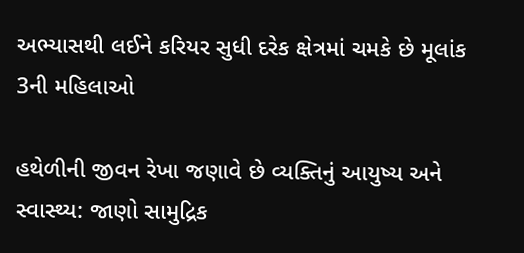અભ્યાસથી લઈને કરિયર સુધી દરેક ક્ષેત્રમાં ચમકે છે મૂલાંક 3ની મહિલાઓ

હથેળીની જીવન રેખા જણાવે છે વ્યક્તિનું આયુષ્ય અને સ્વાસ્થ્ય: જાણો સામુદ્રિક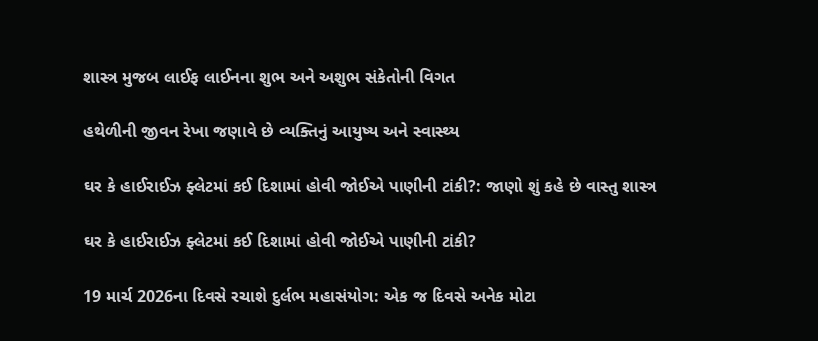શાસ્ત્ર મુજબ લાઈફ લાઈનના શુભ અને અશુભ સંકેતોની વિગત

હથેળીની જીવન રેખા જણાવે છે વ્યક્તિનું આયુષ્ય અને સ્વાસ્થ્ય

ઘર કે હાઈરાઈઝ ફ્લેટમાં કઈ દિશામાં હોવી જોઈએ પાણીની ટાંકી?: જાણો શું કહે છે વાસ્તુ શાસ્ત્ર

ઘર કે હાઈરાઈઝ ફ્લેટમાં કઈ દિશામાં હોવી જોઈએ પાણીની ટાંકી?

19 માર્ચ 2026ના દિવસે રચાશે દુર્લભ મહાસંયોગ: એક જ દિવસે અનેક મોટા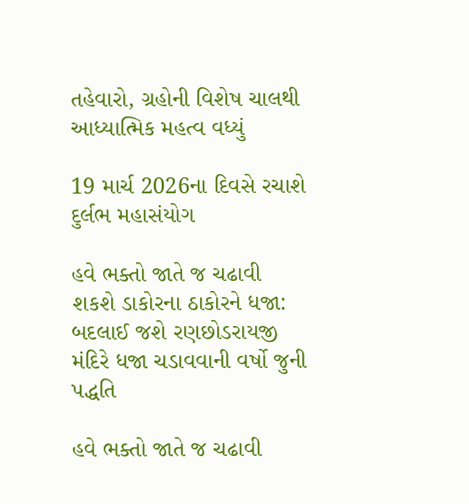તહેવારો, ગ્રહોની વિશેષ ચાલથી આધ્યાત્મિક મહત્વ વધ્યું

19 માર્ચ 2026ના દિવસે રચાશે દુર્લભ મહાસંયોગ

હવે ભક્તો જાતે જ ચઢાવી શકશે ડાકોરના ઠાકોરને ધજા: બદલાઈ જશે રણછોડરાયજી મંદિરે ધજા ચડાવવાની વર્ષો જુની પદ્ધતિ

હવે ભક્તો જાતે જ ચઢાવી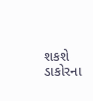શકશે ડાકોરના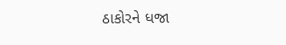ઠાકોરને ધજા